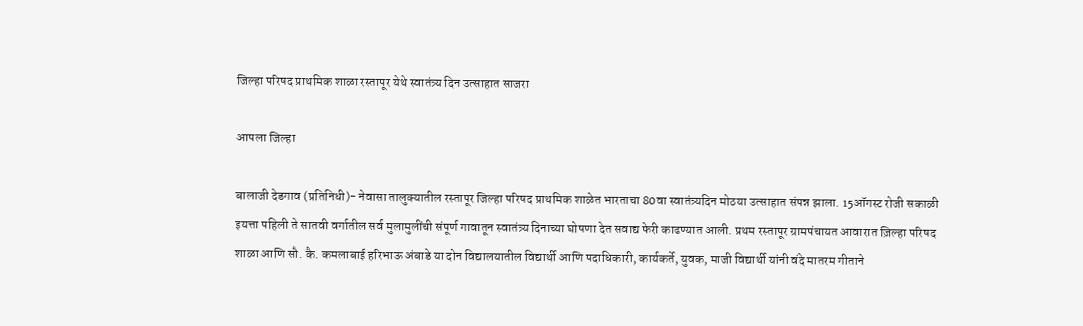जिल्हा परिषद प्राथमिक शाळा रस्तापूर येथे स्वातंत्र्य दिन उत्साहात साजरा

आपला जिल्हा

बालाजी देडगाव (प्रतिनिधी)- नेवासा तालुक्यातील रस्तापूर जिल्हा परिषद प्राथमिक शाळेत भारताचा 80वा स्वातंत्र्यदिन मोठया उत्साहात संपन्न झाला. 15ऑगस्ट रोजी सकाळी इयत्ता पहिली ते सातवी वर्गातील सर्व मुलामुलींची संपूर्ण गावातून स्वातंत्र्य दिनाच्या घोषणा देत सवाद्य फेरी काढण्यात आली. प्रथम रस्तापूर ग्रामपंचायत आवारात ज़िल्हा परिषद शाळा आणि सौ. कै. कमलाबाई हरिभाऊ अंबाडे या दोन विद्यालयातील विद्यार्थी आणि पदाधिकारी, कार्यकर्ते, युवक, माजी विद्यार्थी यांनी वंदे मातरम गीताने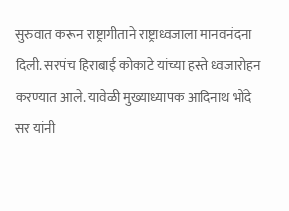सुरुवात करून राष्ट्रागीताने राष्ट्राध्वजाला मानवनंदना दिली. सरपंच हिराबाई कोकाटे यांच्या हस्ते ध्वजारोहन करण्यात आले. यावेळी मुख्याध्यापक आदिनाथ भोंदे सर यांनी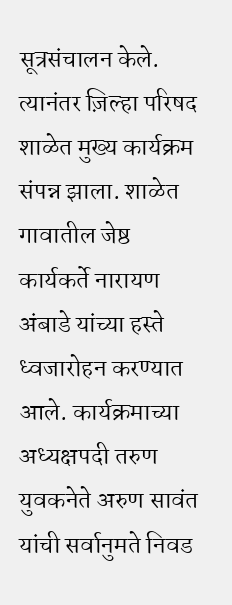सूत्रसंचालन केले. त्यानंतर ज़िल्हा परिषद शाळेत मुख्य कार्यक्रम संपन्न झाला. शाळेत गावातील जेष्ठ कार्यकर्ते नारायण अंबाडे यांच्या हस्ते ध्वजारोहन करण्यात आले. कार्यक्रमाच्या अध्यक्षपदी तरुण युवकनेते अरुण सावंत यांची सर्वानुमते निवड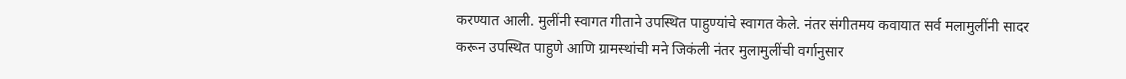करण्यात आली. मुलींनी स्वागत गीताने उपस्थित पाहुण्यांचे स्वागत केले. नंतर संगीतमय कवायात सर्व मलामुलींनी सादर करून उपस्थित पाहुणे आणि ग्रामस्थांची मने जिकंली नंतर मुलामुलींची वर्गानुसार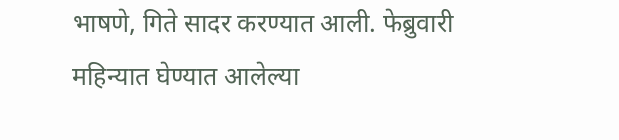भाषणे, गिते सादर करण्यात आली. फेब्रुवारी महिन्यात घेण्यात आलेल्या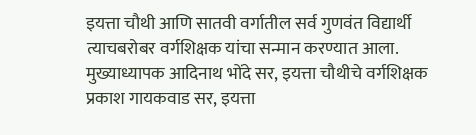इयत्ता चौथी आणि सातवी वर्गातील सर्व गुणवंत विद्यार्थी त्याचबरोबर वर्गशिक्षक यांचा सन्मान करण्यात आला. मुख्याध्यापक आदिनाथ भोंदे सर, इयत्ता चौथीचे वर्गशिक्षक प्रकाश गायकवाड सर, इयत्ता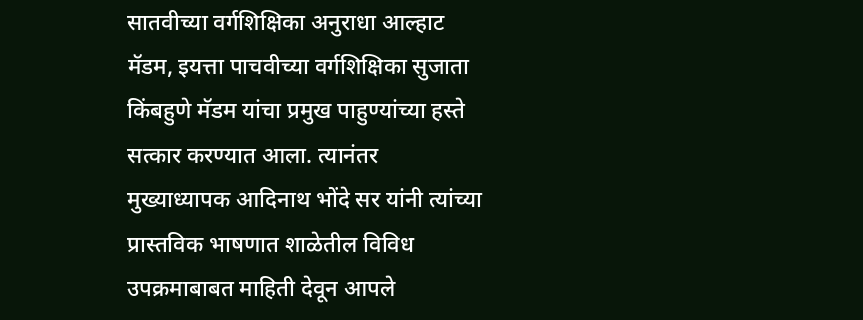सातवीच्या वर्गशिक्षिका अनुराधा आल्हाट मॅडम, इयत्ता पाचवीच्या वर्गशिक्षिका सुजाता किंबहुणे मॅडम यांचा प्रमुख पाहुण्यांच्या हस्ते सत्कार करण्यात आला. त्यानंतर मुख्याध्यापक आदिनाथ भोंदे सर यांनी त्यांच्या प्रास्तविक भाषणात शाळेतील विविध उपक्रमाबाबत माहिती देवून आपले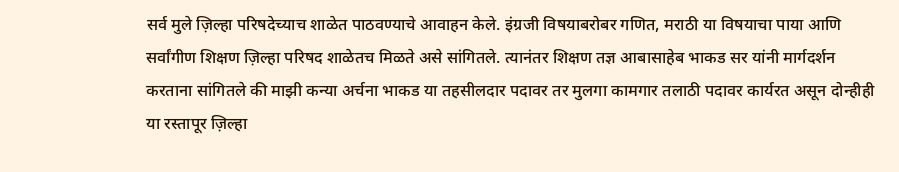सर्व मुले ज़िल्हा परिषदेच्याच शाळेत पाठवण्याचे आवाहन केले. इंग्रजी विषयाबरोबर गणित, मराठी या विषयाचा पाया आणि सर्वांगीण शिक्षण ज़िल्हा परिषद शाळेतच मिळते असे सांगितले. त्यानंतर शिक्षण तज्ञ आबासाहेब भाकड सर यांनी मार्गदर्शन करताना सांगितले की माझी कन्या अर्चना भाकड या तहसीलदार पदावर तर मुलगा कामगार तलाठी पदावर कार्यरत असून दोन्हीही या रस्तापूर ज़िल्हा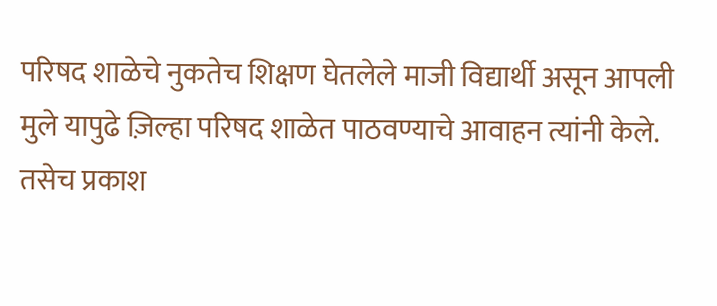परिषद शाळेचे नुकतेच शिक्षण घेतलेले माजी विद्यार्थी असून आपली मुले यापुढे ज़िल्हा परिषद शाळेत पाठवण्याचे आवाहन त्यांनी केले. तसेच प्रकाश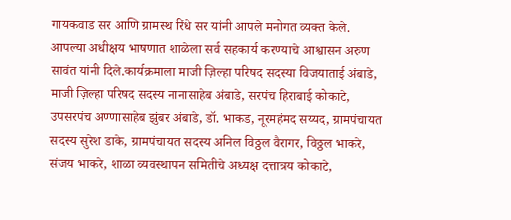गायकवाड सर आणि ग्रामस्थ रिंधे सर यांनी आपले मनोगत व्यक्त केले. आपल्या अधीक्षय भाषणात शाळेला सर्व सहकार्य करण्याचे आश्वासन अरुण सावंत यांनी दिले.कार्यक्रमाला माजी ज़िल्हा परिषद सदस्या विजयाताई अंबाडे, माजी ज़िल्हा परिषद सदस्य नानासाहेब अंबाडे, सरपंच हिराबाई कोकाटे, उपसरपंच अण्णासाहेब झुंबर अंबाडे, डॉ. भाकड, नूरमहंमद सय्यद, ग्रामपंचायत सदस्य सुरेश डाके, ग्रामपंचायत सदस्य अनिल विठ्ठल वैरागर, विठ्ठल भाकरे, संजय भाकरे, शाळा व्यवस्थापन समितीचे अध्यक्ष दत्तात्रय कोकाटे,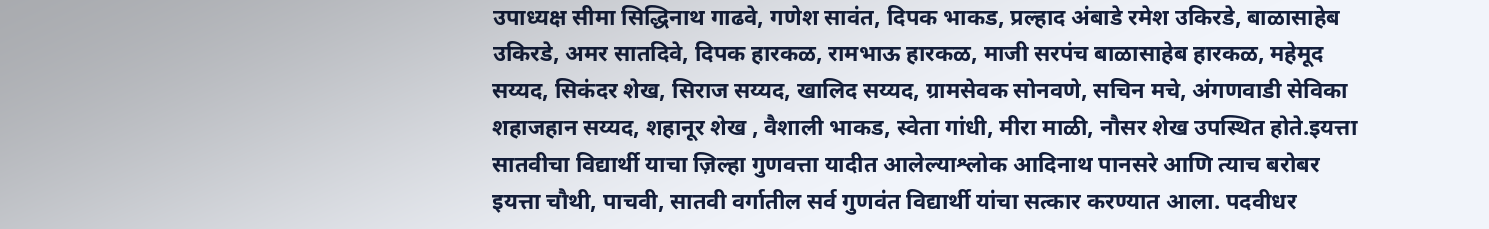उपाध्यक्ष सीमा सिद्धिनाथ गाढवे, गणेश सावंत, दिपक भाकड, प्रल्हाद अंबाडे रमेश उकिरडे, बाळासाहेब उकिरडे, अमर सातदिवे, दिपक हारकळ, रामभाऊ हारकळ, माजी सरपंच बाळासाहेब हारकळ, महेमूद सय्यद, सिकंदर शेख, सिराज सय्यद, खालिद सय्यद, ग्रामसेवक सोनवणे, सचिन मचे, अंगणवाडी सेविका शहाजहान सय्यद, शहानूर शेख , वैशाली भाकड, स्वेता गांधी, मीरा माळी, नौसर शेख उपस्थित होते.इयत्ता सातवीचा विद्यार्थी याचा ज़िल्हा गुणवत्ता यादीत आलेल्याश्लोक आदिनाथ पानसरे आणि त्याच बरोबर इयत्ता चौथी, पाचवी, सातवी वर्गातील सर्व गुणवंत विद्यार्थी यांचा सत्कार करण्यात आला. पदवीधर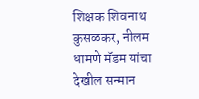शिक्षक शिवनाथ कुसळकर, नीलम धामणे मॅडम यांचा देखील सन्मान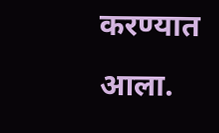करण्यात आला.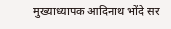मुख्याध्यापक आदिनाथ भोंदे सर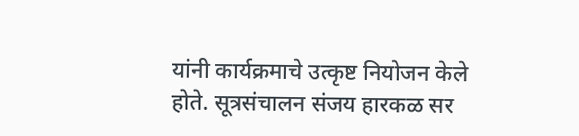यांनी कार्यक्रमाचे उत्कृष्ट नियोजन केले होते. सूत्रसंचालन संजय हारकळ सर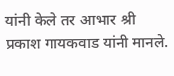यांनी केले तर आभार श्री प्रकाश गायकवाड यांनी मानले.